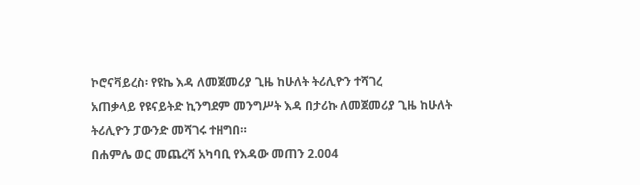ኮሮናቫይረስ፡ የዩኬ እዳ ለመጀመሪያ ጊዜ ከሁለት ትሪሊዮን ተሻገረ
አጠቃላይ የዩናይትድ ኪንግደም መንግሥት እዳ በታሪኩ ለመጀመሪያ ጊዜ ከሁለት ትሪሊዮን ፓውንድ መሻገሩ ተዘግበ።
በሐምሌ ወር መጨረሻ አካባቢ የእዳው መጠን 2.004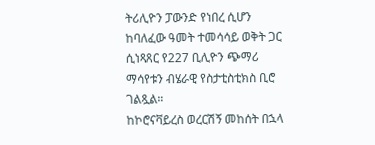ትሪሊዮን ፓውንድ የነበረ ሲሆን ከባለፈው ዓመት ተመሳሳይ ወቅት ጋር ሲነጻጸር የ227 ቢሊዮን ጭማሪ ማሳየቱን ብሄራዊ የስታቲስቲክስ ቢሮ ገልጿል።
ከኮሮናቫይረስ ወረርሽኝ መከሰት በኋላ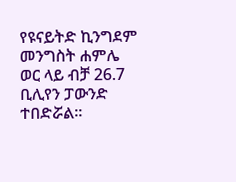የዩናይትድ ኪንግደም መንግስት ሐምሌ ወር ላይ ብቻ 26.7 ቢሊየን ፓውንድ ተበድሯል።